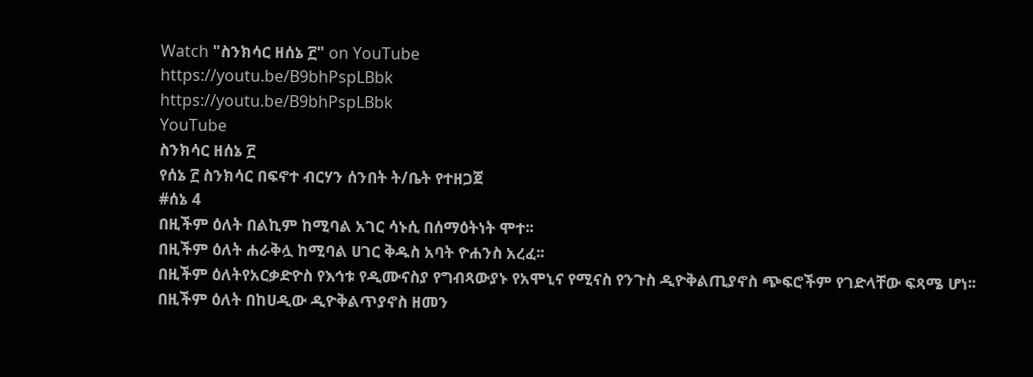Watch "ስንክሳር ዘሰኔ ፫" on YouTube
https://youtu.be/B9bhPspLBbk
https://youtu.be/B9bhPspLBbk
YouTube
ስንክሳር ዘሰኔ ፫
የሰኔ ፫ ስንክሳር በፍኖተ ብርሃን ሰንበት ት/ቤት የተዘጋጀ
#ሰኔ 4
በዚችም ዕለት በልኪም ከሚባል አገር ሳኑሲ በሰማዕትነት ሞተ፡፡
በዚችም ዕለት ሐራቅሏ ከሚባል ሀገር ቅዱስ አባት ዮሐንስ አረፈ፡፡
በዚችም ዕለትየአርቃድዮስ የእኅቱ የዲሙናስያ የግብጻውያኑ የአሞኒና የሚናስ የንጉስ ዲዮቅልጢያኖስ ጭፍሮችም የገድላቸው ፍጻሜ ሆነ፡፡
በዚችም ዕለት በከሀዲው ዲዮቅልጥያኖስ ዘመን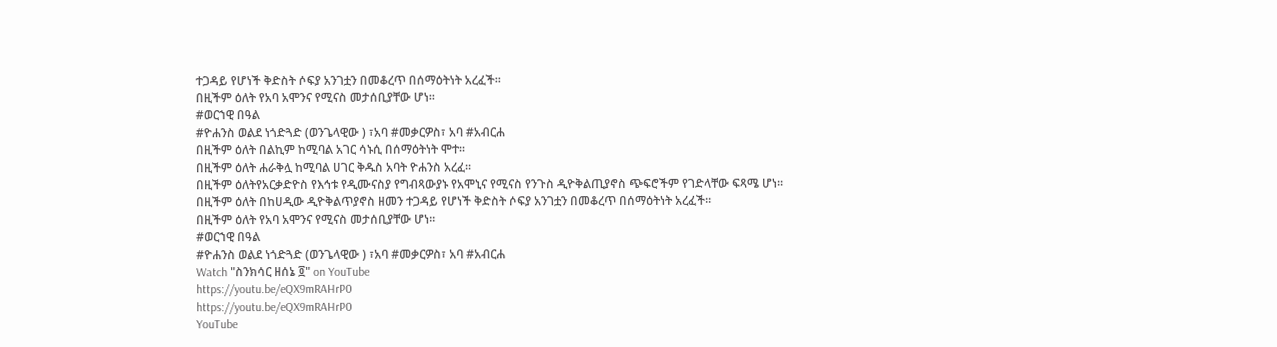ተጋዳይ የሆነች ቅድስት ሶፍያ አንገቷን በመቆረጥ በሰማዕትነት አረፈች፡፡
በዚችም ዕለት የአባ አሞንና የሚናስ መታሰቢያቸው ሆነ፡፡
#ወርኀዊ በዓል
#ዮሐንስ ወልደ ነጎድጓድ (ወንጌላዊው ) ፣አባ #መቃርዎስ፣ አባ #አብርሐ
በዚችም ዕለት በልኪም ከሚባል አገር ሳኑሲ በሰማዕትነት ሞተ፡፡
በዚችም ዕለት ሐራቅሏ ከሚባል ሀገር ቅዱስ አባት ዮሐንስ አረፈ፡፡
በዚችም ዕለትየአርቃድዮስ የእኅቱ የዲሙናስያ የግብጻውያኑ የአሞኒና የሚናስ የንጉስ ዲዮቅልጢያኖስ ጭፍሮችም የገድላቸው ፍጻሜ ሆነ፡፡
በዚችም ዕለት በከሀዲው ዲዮቅልጥያኖስ ዘመን ተጋዳይ የሆነች ቅድስት ሶፍያ አንገቷን በመቆረጥ በሰማዕትነት አረፈች፡፡
በዚችም ዕለት የአባ አሞንና የሚናስ መታሰቢያቸው ሆነ፡፡
#ወርኀዊ በዓል
#ዮሐንስ ወልደ ነጎድጓድ (ወንጌላዊው ) ፣አባ #መቃርዎስ፣ አባ #አብርሐ
Watch "ስንክሳር ዘሰኔ ፬" on YouTube
https://youtu.be/eQX9mRAHrP0
https://youtu.be/eQX9mRAHrP0
YouTube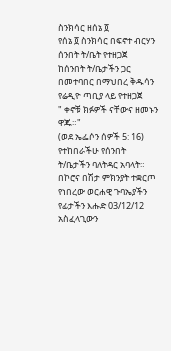ስንክሳር ዘሰኔ ፬
የሰኔ ፬ ስንክሳር በፍኖተ ብርሃን ሰንበት ት/ቤት የተዘጋጀ
ከሰንበት ት/ቤታችን ጋር በመተባበር በማህበረ ቅዱሳን የሬዲዮ ጣቢያ ላይ የተዘጋጀ
" ቀኖቹ ክፉዎች ናቸውና ዘመኑን ዋጁ።"
(ወደ ኤፌሶን ሰዎች 5: 16)
የተከበራችሁ የሰንበት ት/ቤታችን ባለትዳር አባላት። በኮሮና በሽታ ምክንያት ተቋርጦ የነበረው ወርሐዊ ጉባኤያችን የፊታችን እሑድ 03/12/12 አስፈላጊውን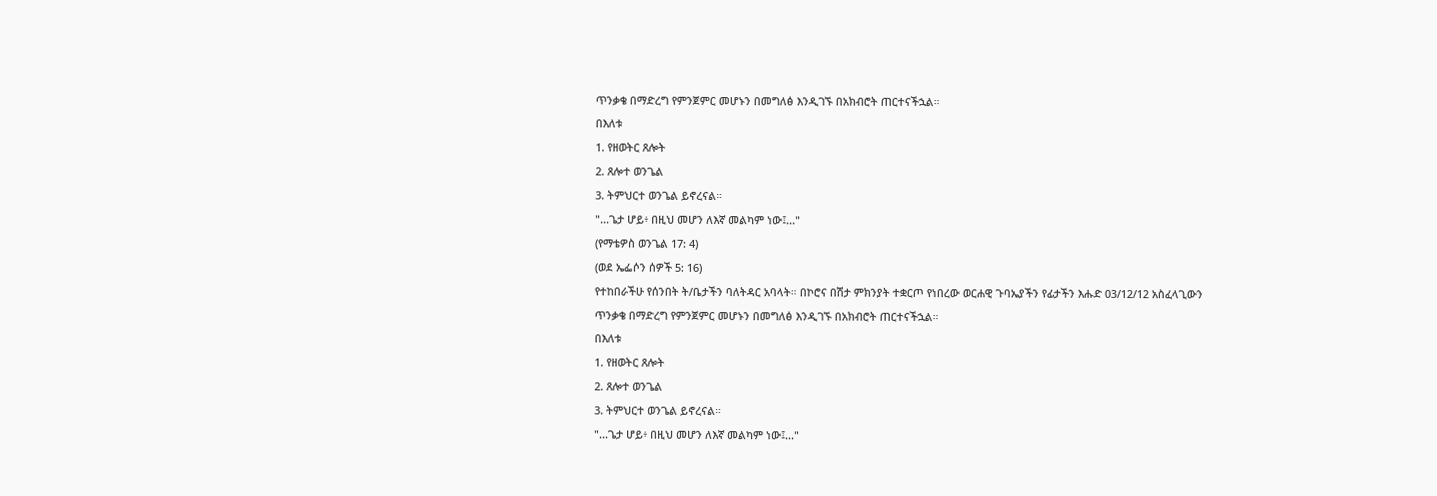ጥንቃቄ በማድረግ የምንጀምር መሆኑን በመግለፅ እንዲገኙ በአክብሮት ጠርተናችኋል።
በእለቱ
1. የዘወትር ጸሎት
2. ጸሎተ ወንጌል
3. ትምህርተ ወንጌል ይኖረናል።
"...ጌታ ሆይ፥ በዚህ መሆን ለእኛ መልካም ነው፤..."
(የማቴዎስ ወንጌል 17: 4)
(ወደ ኤፌሶን ሰዎች 5: 16)
የተከበራችሁ የሰንበት ት/ቤታችን ባለትዳር አባላት። በኮሮና በሽታ ምክንያት ተቋርጦ የነበረው ወርሐዊ ጉባኤያችን የፊታችን እሑድ 03/12/12 አስፈላጊውን ጥንቃቄ በማድረግ የምንጀምር መሆኑን በመግለፅ እንዲገኙ በአክብሮት ጠርተናችኋል።
በእለቱ
1. የዘወትር ጸሎት
2. ጸሎተ ወንጌል
3. ትምህርተ ወንጌል ይኖረናል።
"...ጌታ ሆይ፥ በዚህ መሆን ለእኛ መልካም ነው፤..."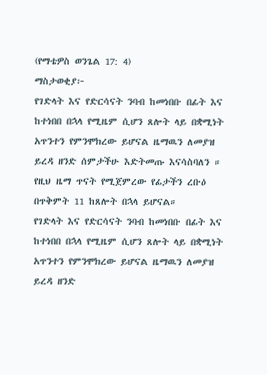(የማቴዎስ ወንጌል 17: 4)
ማስታወቂያ፦
የገድላት እና የድርሳናት ንባብ ከመነበቡ በፊት እና ከተነበበ በኋላ የሚዜም ሲሆን ጸሎት ላይ በቋሚነት አጥንተን የምንሞክረው ይሆናል ዜማዉን ለመያዝ ይረዳ ዘንድ ሰምታችሁ እድትመጡ እናሳስባለን ። የዚህ ዜማ ጥናት የሚጀምረው የፊታችን ረቡዕ በጥቅምት 11 ከጸሎት በኋላ ይሆናል።
የገድላት እና የድርሳናት ንባብ ከመነበቡ በፊት እና ከተነበበ በኋላ የሚዜም ሲሆን ጸሎት ላይ በቋሚነት አጥንተን የምንሞክረው ይሆናል ዜማዉን ለመያዝ ይረዳ ዘንድ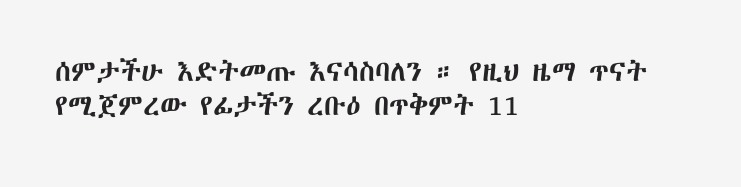ሰምታችሁ እድትመጡ እናሳስባለን ። የዚህ ዜማ ጥናት የሚጀምረው የፊታችን ረቡዕ በጥቅምት 11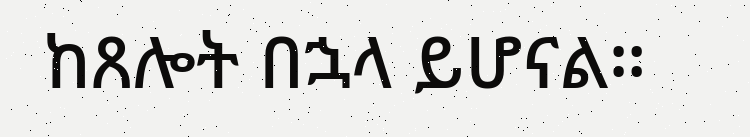ከጸሎት በኋላ ይሆናል።